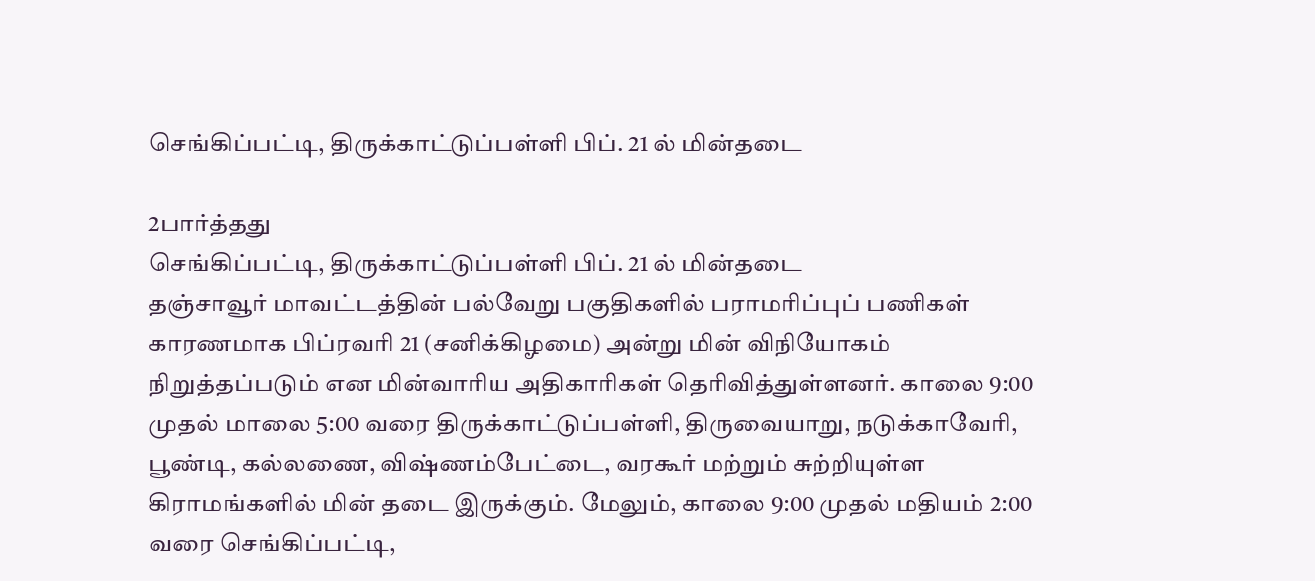செங்கிப்பட்டி, திருக்காட்டுப்பள்ளி பிப். 21 ல் மின்தடை

2பார்த்தது
செங்கிப்பட்டி, திருக்காட்டுப்பள்ளி பிப். 21 ல் மின்தடை
தஞ்சாவூர் மாவட்டத்தின் பல்வேறு பகுதிகளில் பராமரிப்புப் பணிகள் காரணமாக பிப்ரவரி 21 (சனிக்கிழமை) அன்று மின் விநியோகம் நிறுத்தப்படும் என மின்வாரிய அதிகாரிகள் தெரிவித்துள்ளனர். காலை 9:00 முதல் மாலை 5:00 வரை திருக்காட்டுப்பள்ளி, திருவையாறு, நடுக்காவேரி, பூண்டி, கல்லணை, விஷ்ணம்பேட்டை, வரகூர் மற்றும் சுற்றியுள்ள கிராமங்களில் மின் தடை இருக்கும். மேலும், காலை 9:00 முதல் மதியம் 2:00 வரை செங்கிப்பட்டி,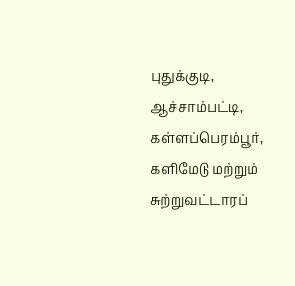புதுக்குடி, ஆச்சாம்பட்டி, கள்ளப்பெரம்பூர், களிமேடு மற்றும் சுற்றுவட்டாரப்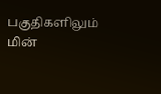பகுதிகளிலும் மின்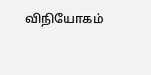விநியோகம்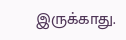இருக்காது.